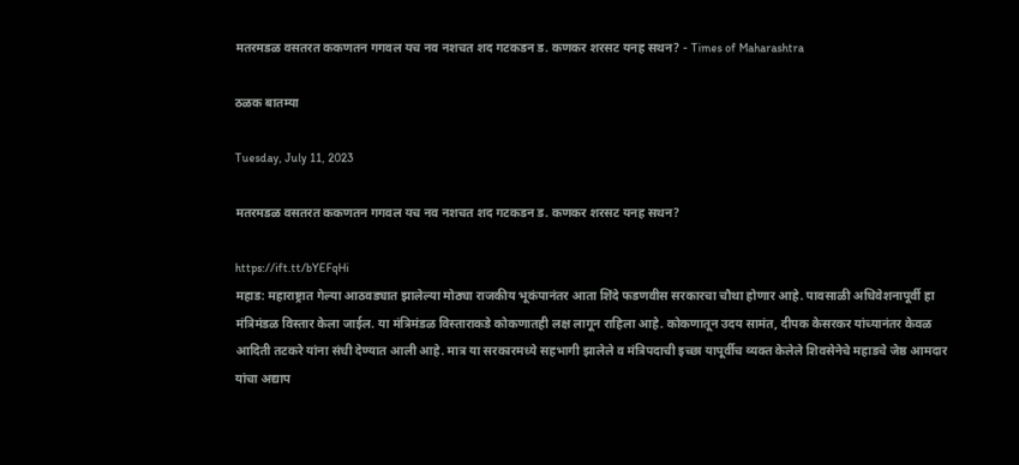मतरमडळ वसतरत ककणतन गगवल यच नव नशचत शद गटकडन ड. कणकर शरसट यनह सथन? - Times of Maharashtra

ठळक बातम्या

Tuesday, July 11, 2023

मतरमडळ वसतरत ककणतन गगवल यच नव नशचत शद गटकडन ड. कणकर शरसट यनह सथन?

https://ift.tt/bYEFqHi
महाड: महाराष्ट्रात गेल्या आठवड्यात झालेल्या मोठ्या राजकीय भूकंपानंतर आता शिंदे फडणवीस सरकारचा चौथा होणार आहे. पावसाळी अधिवेशनापूर्वी हा मंत्रिमंडळ विस्तार केला जाईल. या मंत्रिमंडळ विस्ताराकडे कोकणातही लक्ष लागून राहिला आहे. कोकणातून उदय सामंत, दीपक केसरकर यांच्यानंतर केवळ आदिती तटकरे यांना संधी देण्यात आली आहे. मात्र या सरकारमध्ये सहभागी झालेले व मंत्रिपदाची इच्छा यापूर्वीच व्यक्त केलेले शिवसेनेचे महाडचे जेष्ठ आमदार यांचा अद्याप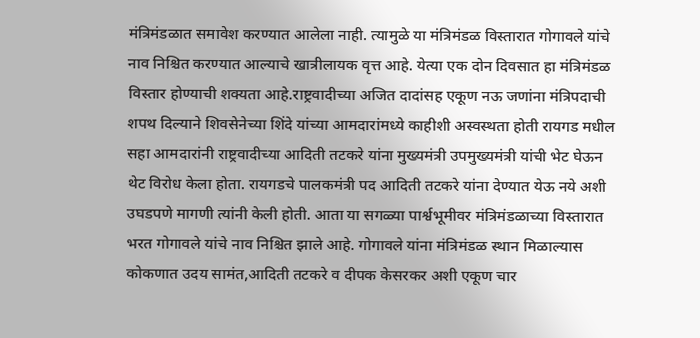मंत्रिमंडळात समावेश करण्यात आलेला नाही. त्यामुळे या मंत्रिमंडळ विस्तारात गोगावले यांचे नाव निश्चित करण्यात आल्याचे खात्रीलायक वृत्त आहे. येत्या एक दोन दिवसात हा मंत्रिमंडळ विस्तार होण्याची शक्यता आहे.राष्ट्रवादीच्या अजित दादांसह एकूण नऊ जणांना मंत्रिपदाची शपथ दिल्याने शिवसेनेच्या शिंदे यांच्या आमदारांमध्ये काहीशी अस्वस्थता होती रायगड मधील सहा आमदारांनी राष्ट्रवादीच्या आदिती तटकरे यांना मुख्यमंत्री उपमुख्यमंत्री यांची भेट घेऊन थेट विरोध केला होता. रायगडचे पालकमंत्री पद आदिती तटकरे यांना देण्यात येऊ नये अशी उघडपणे मागणी त्यांनी केली होती. आता या सगळ्या पार्श्वभूमीवर मंत्रिमंडळाच्या विस्तारात भरत गोगावले यांचे नाव निश्चित झाले आहे. गोगावले यांना मंत्रिमंडळ स्थान मिळाल्यास कोकणात उदय सामंत,आदिती तटकरे व दीपक केसरकर अशी एकूण चार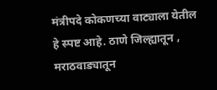मंत्रीपदे कोकणच्या वाट्याला येतील हे स्पष्ट आहे. ठाणे जिल्ह्यातून , मराठवाड्यातून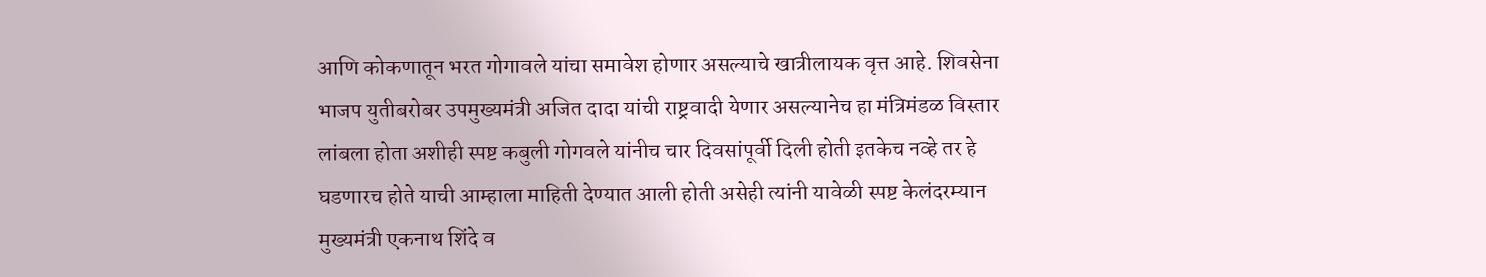आणि कोकणातून भरत गोगावले यांचा समावेश होणार असल्याचे खात्रीलायक वृत्त आहे. शिवसेना भाजप युतीबरोबर उपमुख्यमंत्री अजित दादा यांची राष्ट्रवादी येणार असल्यानेच हा मंत्रिमंडळ विस्तार लांबला होता अशीही स्पष्ट कबुली गोगवले यांनीच चार दिवसांपूर्वी दिली होती इतकेच नव्हे तर हे घडणारच होते याची आम्हाला माहिती देण्यात आली होती असेही त्यांनी यावेळी स्पष्ट केलंदरम्यान मुख्यमंत्री एकनाथ शिंदे व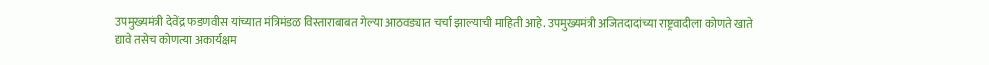उपमुख्यमंत्री देवेंद्र फडणवीस यांच्यात मंत्रिमंडळ विस्ताराबाबत गेल्या आठवड्यात चर्चा झाल्याची माहिती आहे. उपमुख्यमंत्री अजितदादांच्या राष्ट्रवादीला कोणते खाते द्यावे तसेच कोणत्या अकार्यक्षम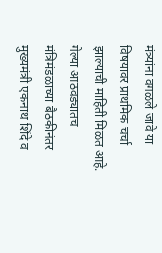मंत्र्यांना वगळले जावे या विषयावर प्राथमिक चर्चा झाल्याची माहिती मिळत आहे. गेल्या आठवड्यातच मंत्रिमंडळाच्या बैठकीनंतर मुख्यमंत्री एकनाथ शिंदे व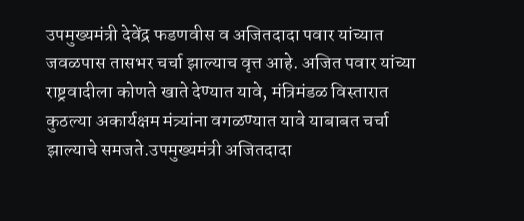उपमुख्यमंत्री देवेंद्र फडणवीस व अजितदादा पवार यांच्यात जवळपास तासभर चर्चा झाल्याच वृत्त आहे. अजित पवार यांच्या राष्ट्रवादीला कोणते खाते देण्यात यावे, मंत्रिमंडळ विस्तारात कुठल्या अकार्यक्षम मंत्र्यांना वगळण्यात यावे याबाबत चर्चा झाल्याचे समजते.उपमुख्यमंत्री अजितदादा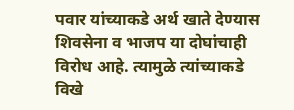पवार यांच्याकडे अर्थ खाते देण्यास शिवसेना व भाजप या दोघांचाही विरोध आहे. त्यामुळे त्यांच्याकडे विखे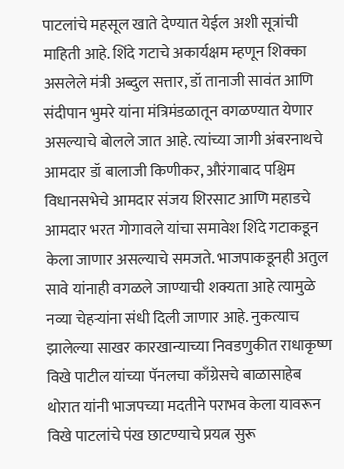पाटलांचे महसूल खाते देण्यात येईल अशी सूत्रांची माहिती आहे. शिंदे गटाचे अकार्यक्षम म्हणून शिक्का असलेले मंत्री अब्दुल सत्तार, डॉ तानाजी सावंत आणि संदीपान भुमरे यांना मंत्रिमंडळातून वगळण्यात येणार असल्याचे बोलले जात आहे. त्यांच्या जागी अंबरनाथचे आमदार डॉ बालाजी किणीकर, औरंगाबाद पश्चिम विधानसभेचे आमदार संजय शिरसाट आणि महाडचे आमदार भरत गोगावले यांचा समावेश शिंदे गटाकडून केला जाणार असल्याचे समजते. भाजपाकडूनही अतुल सावे यांनाही वगळले जाण्याची शक्यता आहे त्यामुळे नव्या चेहऱ्यांना संधी दिली जाणार आहे. नुकत्याच झालेल्या साखर कारखान्याच्या निवडणुकीत राधाकृष्ण विखे पाटील यांच्या पॅनलचा काँग्रेसचे बाळासाहेब थोरात यांनी भाजपच्या मदतीने पराभव केला यावरून विखे पाटलांचे पंख छाटण्याचे प्रयत्न सुरू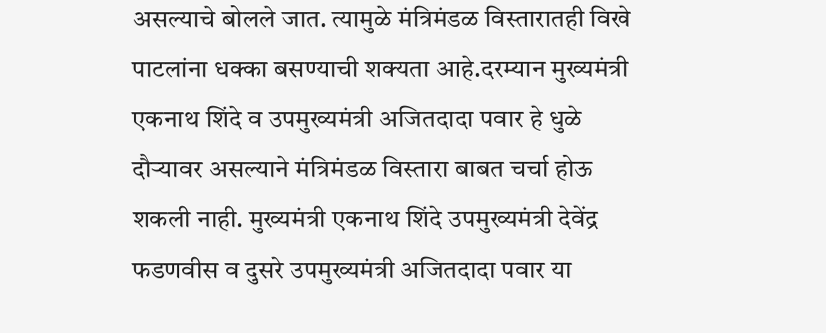असल्याचे बोलले जात. त्यामुळे मंत्रिमंडळ विस्तारातही विखे पाटलांना धक्का बसण्याची शक्यता आहे.दरम्यान मुख्यमंत्री एकनाथ शिंदे व उपमुख्यमंत्री अजितदादा पवार हे धुळे दौऱ्यावर असल्याने मंत्रिमंडळ विस्तारा बाबत चर्चा होऊ शकली नाही. मुख्यमंत्री एकनाथ शिंदे उपमुख्यमंत्री देवेंद्र फडणवीस व दुसरे उपमुख्यमंत्री अजितदादा पवार या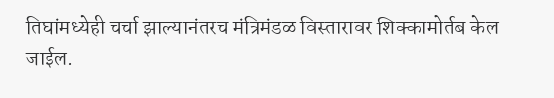तिघांमध्येही चर्चा झाल्यानंतरच मंत्रिमंडळ विस्तारावर शिक्कामोर्तब केल जाईल.